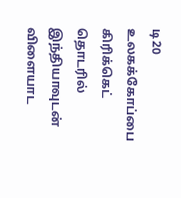டி20 உலகக்கோப்பை கிரிக்கெட் தொடரில் இந்தியாவுடன் விளையாட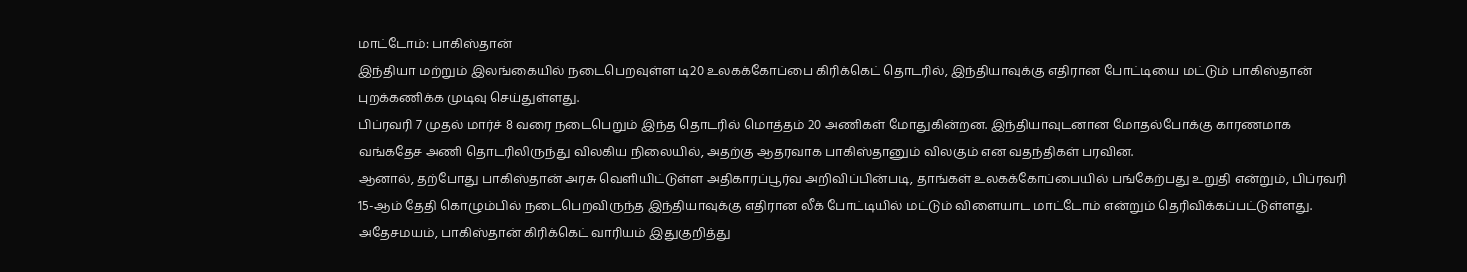மாட்டோம்: பாகிஸ்தான்
இந்தியா மற்றும் இலங்கையில் நடைபெறவுள்ள டி20 உலகக்கோப்பை கிரிக்கெட் தொடரில், இந்தியாவுக்கு எதிரான போட்டியை மட்டும் பாகிஸ்தான் புறக்கணிக்க முடிவு செய்துள்ளது.
பிப்ரவரி 7 முதல் மார்ச் 8 வரை நடைபெறும் இந்த தொடரில் மொத்தம் 20 அணிகள் மோதுகின்றன. இந்தியாவுடனான மோதல்போக்கு காரணமாக வங்கதேச அணி தொடரிலிருந்து விலகிய நிலையில், அதற்கு ஆதரவாக பாகிஸ்தானும் விலகும் என வதந்திகள் பரவின.
ஆனால், தற்போது பாகிஸ்தான் அரசு வெளியிட்டுள்ள அதிகாரப்பூர்வ அறிவிப்பின்படி, தாங்கள் உலகக்கோப்பையில் பங்கேற்பது உறுதி என்றும், பிப்ரவரி 15-ஆம் தேதி கொழும்பில் நடைபெறவிருந்த இந்தியாவுக்கு எதிரான லீக் போட்டியில் மட்டும் விளையாட மாட்டோம் என்றும் தெரிவிக்கப்பட்டுள்ளது.
அதேசமயம், பாகிஸ்தான் கிரிக்கெட் வாரியம் இதுகுறித்து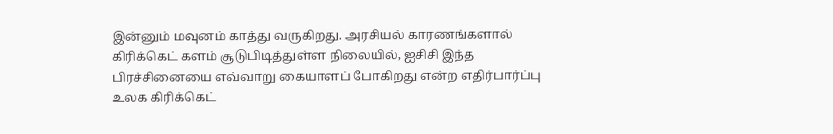இன்னும் மவுனம் காத்து வருகிறது. அரசியல் காரணங்களால் கிரிக்கெட் களம் சூடுபிடித்துள்ள நிலையில், ஐசிசி இந்த பிரச்சினையை எவ்வாறு கையாளப் போகிறது என்ற எதிர்பார்ப்பு உலக கிரிக்கெட்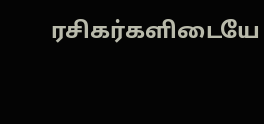ரசிகர்களிடையே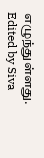எழுந்துள்ளது.
Edited by Siva